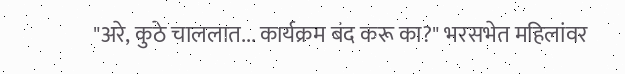"अरे, कुठे चाललात... कार्यक्रम बंद करू का?" भरसभेत महिलांवर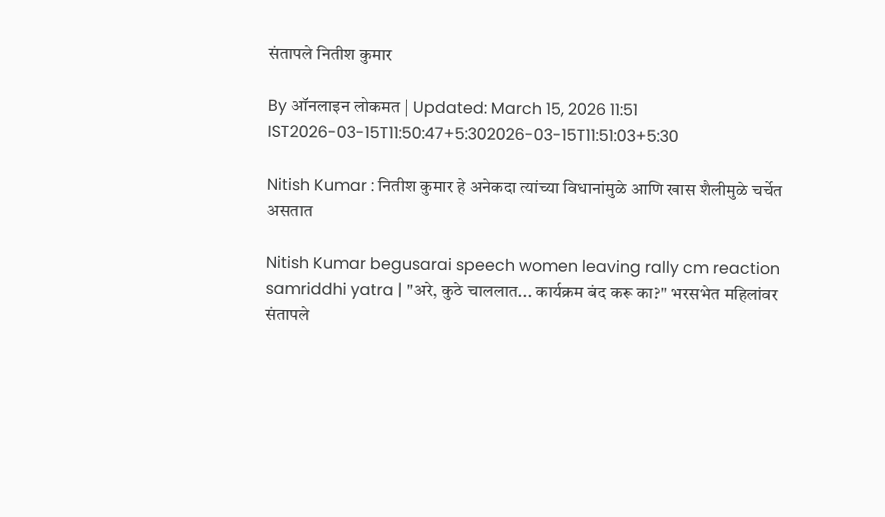संतापले नितीश कुमार

By ऑनलाइन लोकमत | Updated: March 15, 2026 11:51 IST2026-03-15T11:50:47+5:302026-03-15T11:51:03+5:30

Nitish Kumar : नितीश कुमार हे अनेकदा त्यांच्या विधानांमुळे आणि खास शैलीमुळे चर्चेत असतात

Nitish Kumar begusarai speech women leaving rally cm reaction samriddhi yatra | "अरे, कुठे चाललात... कार्यक्रम बंद करू का?" भरसभेत महिलांवर संतापले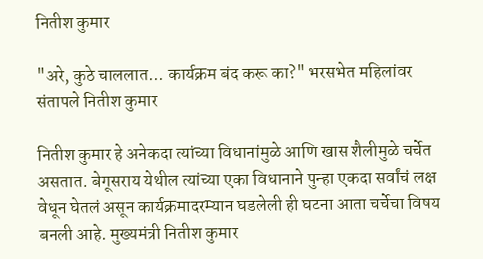नितीश कुमार

"अरे, कुठे चाललात... कार्यक्रम बंद करू का?" भरसभेत महिलांवर संतापले नितीश कुमार

नितीश कुमार हे अनेकदा त्यांच्या विधानांमुळे आणि खास शैलीमुळे चर्चेत असतात. बेगूसराय येथील त्यांच्या एका विधानाने पुन्हा एकदा सर्वांचं लक्ष वेधून घेतलं असून कार्यक्रमादरम्यान घडलेली ही घटना आता चर्चेचा विषय बनली आहे. मुख्यमंत्री नितीश कुमार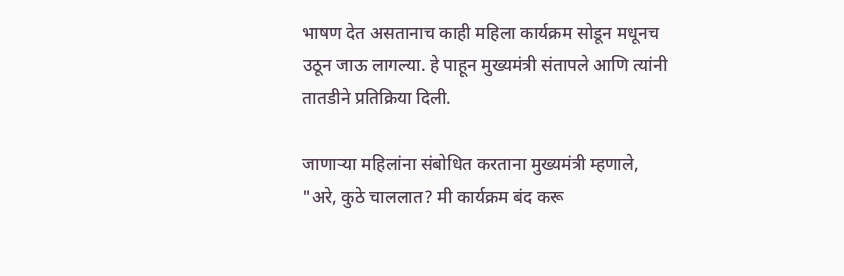भाषण देत असतानाच काही महिला कार्यक्रम सोडून मधूनच उठून जाऊ लागल्या. हे पाहून मुख्यमंत्री संतापले आणि त्यांनी तातडीने प्रतिक्रिया दिली.

जाणाऱ्या महिलांना संबोधित करताना मुख्यमंत्री म्हणाले, "अरे, कुठे चाललात? मी कार्यक्रम बंद करू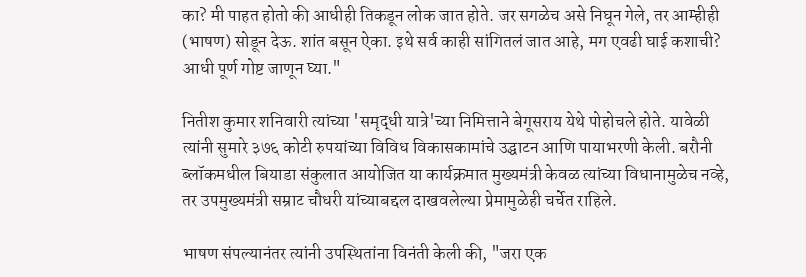का? मी पाहत होतो की आधीही तिकडून लोक जात होते. जर सगळेच असे निघून गेले, तर आम्हीही (भाषण) सोडून देऊ. शांत बसून ऐका. इथे सर्व काही सांगितलं जात आहे, मग एवढी घाई कशाची? आधी पूर्ण गोष्ट जाणून घ्या."

नितीश कुमार शनिवारी त्यांच्या 'समृद्धी यात्रे'च्या निमित्ताने बेगूसराय येथे पोहोचले होते. यावेळी त्यांनी सुमारे ३७६ कोटी रुपयांच्या विविध विकासकामांचे उद्घाटन आणि पायाभरणी केली. बरौनी ब्लॉकमधील बियाडा संकुलात आयोजित या कार्यक्रमात मुख्यमंत्री केवळ त्यांच्या विधानामुळेच नव्हे, तर उपमुख्यमंत्री सम्राट चौधरी यांच्याबद्दल दाखवलेल्या प्रेमामुळेही चर्चेत राहिले.

भाषण संपल्यानंतर त्यांनी उपस्थितांना विनंती केली की, "जरा एक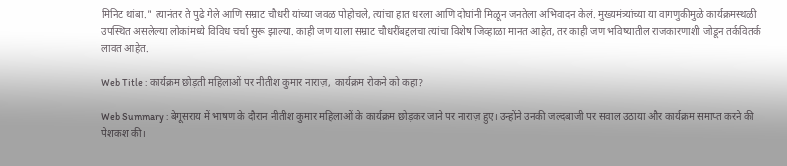मिनिट थांबा." त्यानंतर ते पुढे गेले आणि सम्राट चौधरी यांच्या जवळ पोहोचले, त्यांचा हात धरला आणि दोघांनी मिळून जनतेला अभिवादन केलं. मुख्यमंत्र्यांच्या या वागणुकीमुळे कार्यक्रमस्थळी उपस्थित असलेल्या लोकांमध्ये विविध चर्चा सुरू झाल्या. काही जण याला सम्राट चौधरींबद्दलचा त्यांचा विशेष जिव्हाळा मानत आहेत, तर काही जण भविष्यातील राजकारणाशी जोडून तर्कवितर्क लावत आहेत.

Web Title : कार्यक्रम छोड़ती महिलाओं पर नीतीश कुमार नाराज़, कार्यक्रम रोकने को कहा?

Web Summary : बेगूसराय में भाषण के दौरान नीतीश कुमार महिलाओं के कार्यक्रम छोड़कर जाने पर नाराज़ हुए। उन्होंने उनकी जल्दबाजी पर सवाल उठाया और कार्यक्रम समाप्त करने की पेशकश की।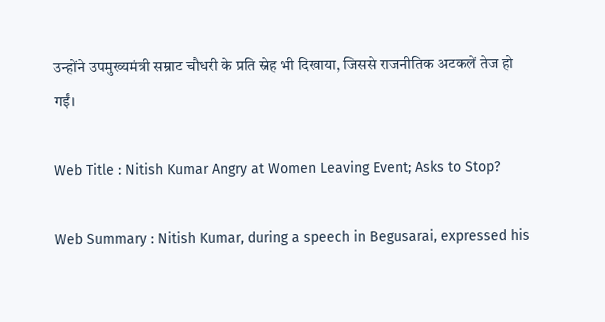उन्होंने उपमुख्यमंत्री सम्राट चौधरी के प्रति स्नेह भी दिखाया, जिससे राजनीतिक अटकलें तेज हो गईं।

Web Title : Nitish Kumar Angry at Women Leaving Event; Asks to Stop?

Web Summary : Nitish Kumar, during a speech in Begusarai, expressed his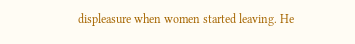displeasure when women started leaving. He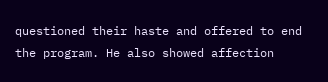questioned their haste and offered to end the program. He also showed affection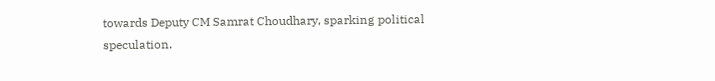towards Deputy CM Samrat Choudhary, sparking political speculation.